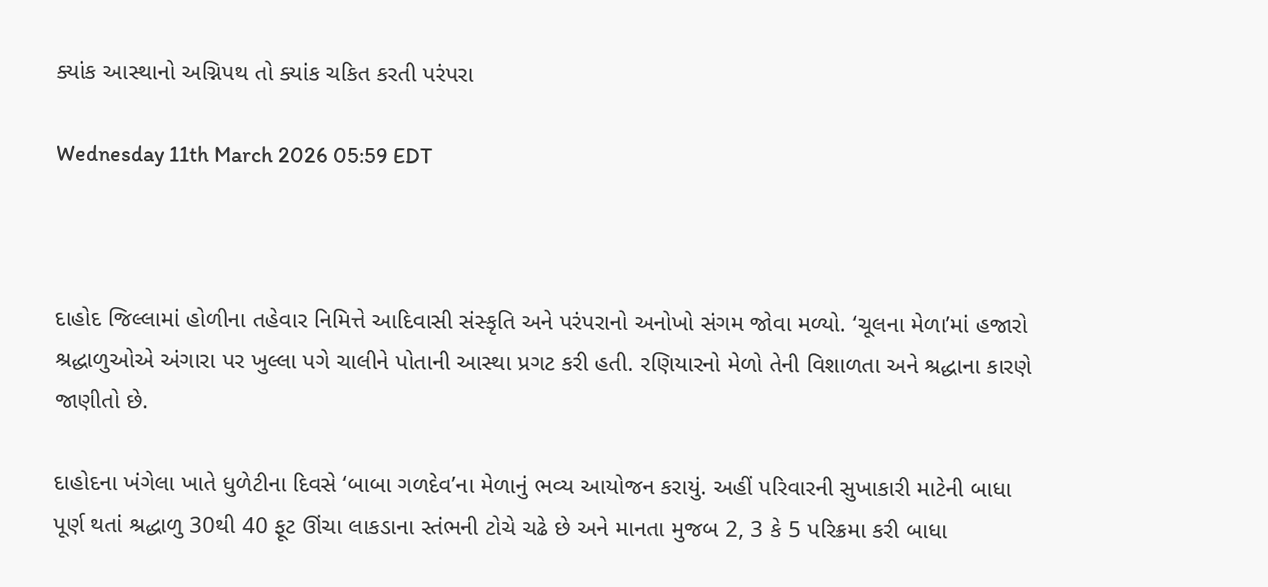ક્યાંક આસ્થાનો અગ્નિપથ તો ક્યાંક ચકિત કરતી પરંપરા

Wednesday 11th March 2026 05:59 EDT



દાહોદ જિલ્લામાં હોળીના તહેવાર નિમિત્તે આદિવાસી સંસ્કૃતિ અને પરંપરાનો અનોખો સંગમ જોવા મળ્યો. ‘ચૂલના મેળા’માં હજારો શ્રદ્ધાળુઓએ અંગારા પર ખુલ્લા પગે ચાલીને પોતાની આસ્થા પ્રગટ કરી હતી. રણિયારનો મેળો તેની વિશાળતા અને શ્રદ્ધાના કારણે જાણીતો છે.

દાહોદના ખંગેલા ખાતે ધુળેટીના દિવસે ‘બાબા ગળદેવ’ના મેળાનું ભવ્ય આયોજન કરાયું. અહીં પરિવારની સુખાકારી માટેની બાધા પૂર્ણ થતાં શ્રદ્ધાળુ 30થી 40 ફૂટ ઊંચા લાકડાના સ્તંભની ટોચે ચઢે છે અને માનતા મુજબ 2, 3 કે 5 પરિક્રમા કરી બાધા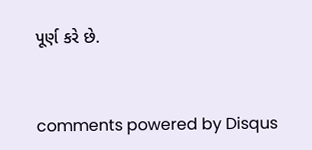પૂર્ણ કરે છે.


comments powered by Disqus